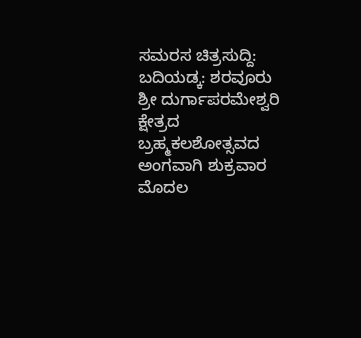ಸಮರಸ ಚಿತ್ರಸುದ್ದಿ: ಬದಿಯಡ್ಕ: ಶರವೂರು ಶ್ರೀ ದುರ್ಗಾಪರಮೇಶ್ವರಿ ಕ್ಷೇತ್ರದ ಬ್ರಹ್ಮಕಲಶೋತ್ಸವದ ಅಂಗವಾಗಿ ಶುಕ್ರವಾರ ಮೊದಲ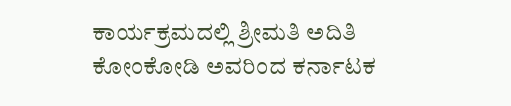ಕಾರ್ಯಕ್ರಮದಲ್ಲಿ ಶ್ರೀಮತಿ ಅದಿತಿ ಕೋಂಕೋಡಿ ಅವರಿಂದ ಕರ್ನಾಟಕ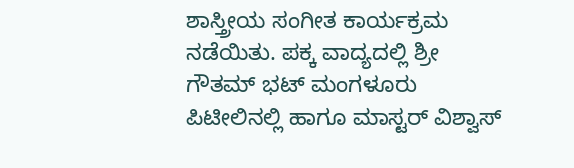ಶಾಸ್ತ್ರೀಯ ಸಂಗೀತ ಕಾರ್ಯಕ್ರಮ ನಡೆಯಿತು. ಪಕ್ಕ ವಾದ್ಯದಲ್ಲಿ ಶ್ರೀ ಗೌತಮ್ ಭಟ್ ಮಂಗಳೂರು ಪಿಟೀಲಿನಲ್ಲಿ ಹಾಗೂ ಮಾಸ್ಟರ್ ವಿಶ್ವಾಸ್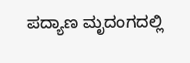ಪದ್ಯಾಣ ಮೃದಂಗದಲ್ಲಿ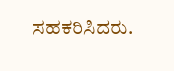ಸಹಕರಿಸಿದರು.